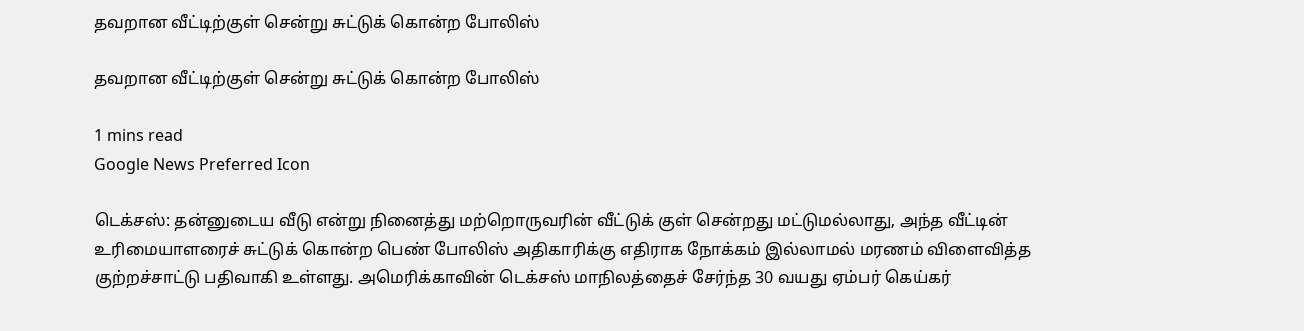தவறான வீட்டிற்குள் சென்று சுட்டுக் கொன்ற போலிஸ்

தவறான வீட்டிற்குள் சென்று சுட்டுக் கொன்ற போலிஸ்

1 mins read
Google News Preferred Icon

டெக்சஸ்: தன்னுடைய வீடு என்று நினைத்து மற்றொருவரின் வீட்டுக் குள் சென்றது மட்டுமல்லாது, அந்த வீட்டின் உரிமையாளரைச் சுட்டுக் கொன்ற பெண் போலிஸ் அதிகாரிக்கு எதிராக நோக்கம் இல்லாமல் மரணம் விளைவித்த குற்றச்சாட்டு பதிவாகி உள்ளது. அமெரிக்காவின் டெக்சஸ் மாநிலத்தைச் சேர்ந்த 30 வயது ஏம்பர் கெய்கர்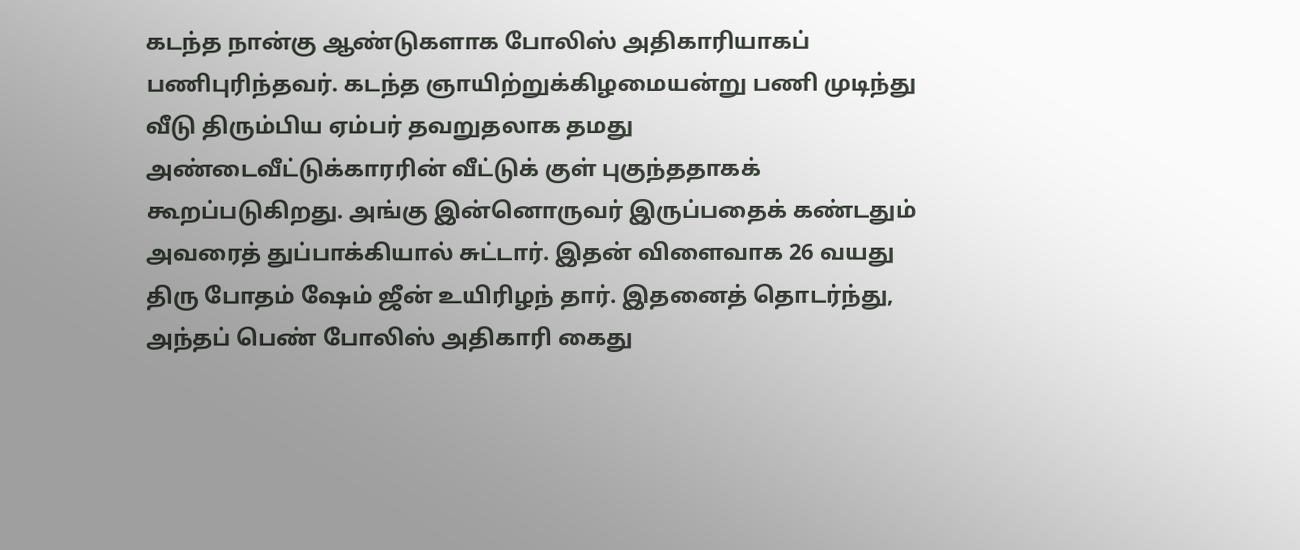கடந்த நான்கு ஆண்டுகளாக போலிஸ் அதிகாரியாகப் பணிபுரிந்தவர். கடந்த ஞாயிற்றுக்கிழமையன்று பணி முடிந்து வீடு திரும்பிய ஏம்பர் தவறுதலாக தமது அண்டைவீட்டுக்காரரின் வீட்டுக் குள் புகுந்ததாகக் கூறப்படுகிறது. அங்கு இன்னொருவர் இருப்பதைக் கண்டதும் அவரைத் துப்பாக்கியால் சுட்டார். இதன் விளைவாக 26 வயது திரு போதம் ஷேம் ஜீன் உயிரிழந் தார். இதனைத் தொடர்ந்து, அந்தப் பெண் போலிஸ் அதிகாரி கைது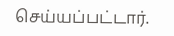செய்யப்பட்டார்.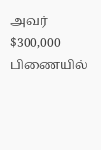அவர் $300,000 பிணையில்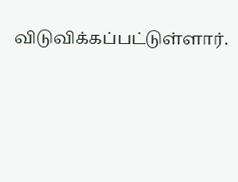விடுவிக்கப்பட்டுள்ளார்.